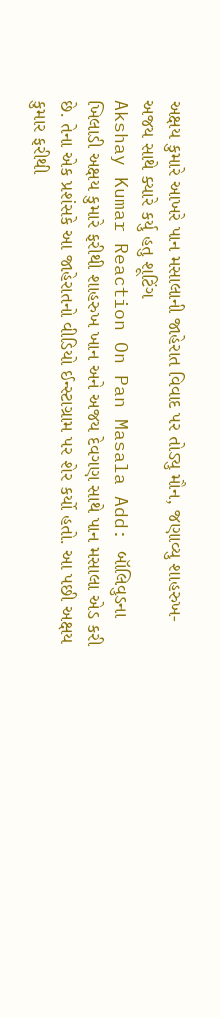અક્ષય કુમારે આખરે પાન મસાલાની જાહેરાત વિવાદ પર તોડ્યુ મૌન, જણાવ્યુ શાહરુખ-અજય સાથે ક્યારે કર્યુ હતુ શૂટિંગ
Akshay Kumar Reaction On Pan Masala Add: બૉલિવુડના ખિલાડી અક્ષય કુમારે ફરીથી શાહરુખ ખાન અને અજય દેવગણ સાથે પાન મસાલા એડ કરી છે. તેના એક પ્રશંસકે આ જાહેરાતનો વીડિયો ઈન્સ્ટાગ્રામ પર શેર કર્યો હતો. આ પછી અક્ષય કુમાર ફરીથી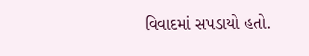વિવાદમાં સપડાયો હતો.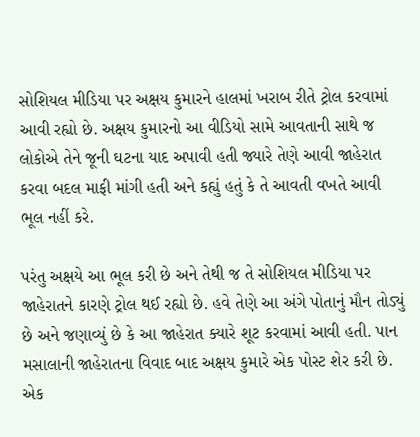સોશિયલ મીડિયા પર અક્ષય કુમારને હાલમાં ખરાબ રીતે ટ્રોલ કરવામાં આવી રહ્યો છે. અક્ષય કુમારનો આ વીડિયો સામે આવતાની સાથે જ લોકોએ તેને જૂની ઘટના યાદ અપાવી હતી જ્યારે તેણે આવી જાહેરાત કરવા બદલ માફી માંગી હતી અને કહ્યું હતું કે તે આવતી વખતે આવી ભૂલ નહીં કરે.

પરંતુ અક્ષયે આ ભૂલ કરી છે અને તેથી જ તે સોશિયલ મીડિયા પર જાહેરાતને કારણે ટ્રોલ થઈ રહ્યો છે. હવે તેણે આ અંગે પોતાનું મૌન તોડ્યું છે અને જણાવ્યું છે કે આ જાહેરાત ક્યારે શૂટ કરવામાં આવી હતી. પાન મસાલાની જાહેરાતના વિવાદ બાદ અક્ષય કુમારે એક પોસ્ટ શેર કરી છે.
એક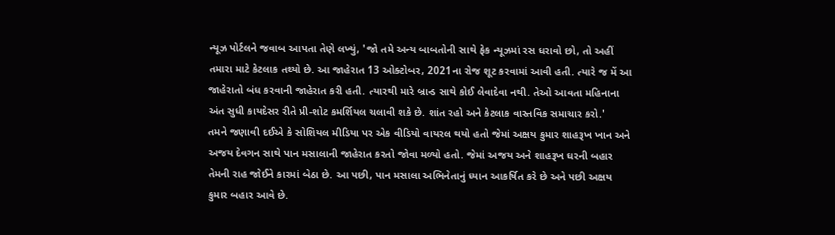ન્યૂઝ પોર્ટલને જવાબ આપતા તેણે લખ્યું, 'જો તમે અન્ય બાબતોની સાથે ફેક ન્યૂઝમાં રસ ધરાવો છો, તો અહીં તમારા માટે કેટલાક તથ્યો છે. આ જાહેરાત 13 ઓક્ટોબર, 2021ના રોજ શૂટ કરવામાં આવી હતી. ત્યારે જ મેં આ જાહેરાતો બંધ કરવાની જાહેરાત કરી હતી. ત્યારથી મારે બ્રાન્ડ સાથે કોઈ લેવાદેવા નથી. તેઓ આવતા મહિનાના અંત સુધી કાયદેસર રીતે પ્રી-શોટ કમર્શિયલ ચલાવી શકે છે. શાંત રહો અને કેટલાક વાસ્તવિક સમાચાર કરો.'
તમને જણાવી દઈએ કે સોશિયલ મીડિયા પર એક વીડિયો વાયરલ થયો હતો જેમાં અક્ષય કુમાર શાહરૂખ ખાન અને અજય દેવગન સાથે પાન મસાલાની જાહેરાત કરતો જોવા મળ્યો હતો. જેમાં અજય અને શાહરૂખ ઘરની બહાર તેમની રાહ જોઈને કારમાં બેઠા છે. આ પછી, પાન મસાલા અભિનેતાનું ધ્યાન આકર્ષિત કરે છે અને પછી અક્ષય કુમાર બહાર આવે છે.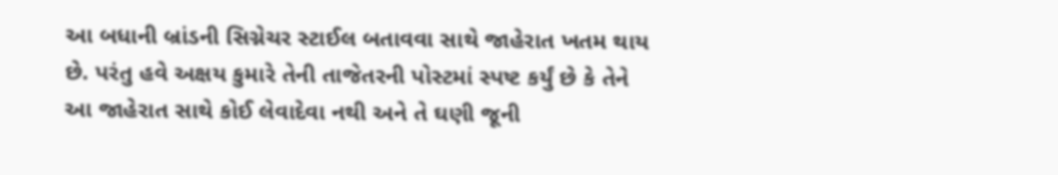આ બધાની બ્રાંડની સિગ્નેચર સ્ટાઈલ બતાવવા સાથે જાહેરાત ખતમ થાય છે. પરંતુ હવે અક્ષય કુમારે તેની તાજેતરની પોસ્ટમાં સ્પષ્ટ કર્યું છે કે તેને આ જાહેરાત સાથે કોઈ લેવાદેવા નથી અને તે ઘણી જૂની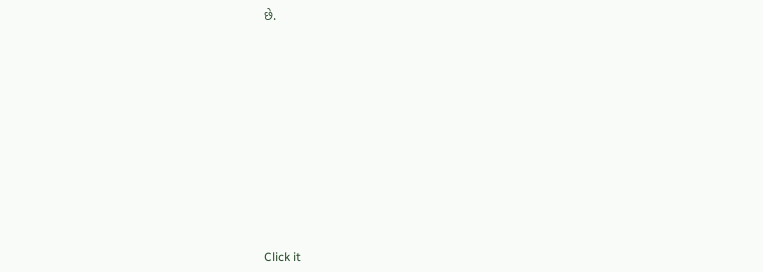છે.












Click it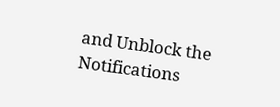and Unblock the Notifications